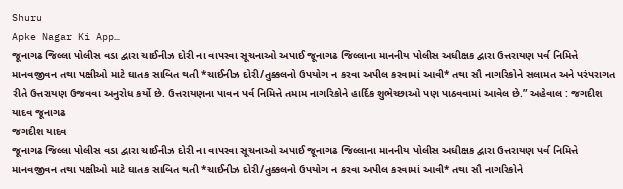Shuru
Apke Nagar Ki App…
જૂનાગઢ જિલ્લા પોલીસ વડા દ્વારા ચાઈનીઝ દોરી ના વાપરવા સૂચનાઓ અપાઈ જૂનાગઢ જિલ્લાના માનનીય પોલીસ અધીક્ષક દ્વારા ઉત્તરાયણ પર્વ નિમિત્તે માનવજીવન તથા પક્ષીઓ માટે ઘાતક સાબિત થતી *ચાઈનીઝ દોરી/તુક્કલનો ઉપયોગ ન કરવા અપીલ કરવામાં આવી* તથા સૌ નાગરિકોને સલામત અને પરંપરાગત રીતે ઉત્તરાયણ ઉજવવા અનુરોધ કર્યો છે. ઉત્તરાયણના પાવન પર્વ નિમિત્તે તમામ નાગરિકોને હાર્દિક શુભેચ્છાઓ પણ પાઠવવામાં આવેલ છે.” અહેવાલ : જગદીશ યાદવ જૂનાગઢ
જગદીશ યાદવ
જૂનાગઢ જિલ્લા પોલીસ વડા દ્વારા ચાઈનીઝ દોરી ના વાપરવા સૂચનાઓ અપાઈ જૂનાગઢ જિલ્લાના માનનીય પોલીસ અધીક્ષક દ્વારા ઉત્તરાયણ પર્વ નિમિત્તે માનવજીવન તથા પક્ષીઓ માટે ઘાતક સાબિત થતી *ચાઈનીઝ દોરી/તુક્કલનો ઉપયોગ ન કરવા અપીલ કરવામાં આવી* તથા સૌ નાગરિકોને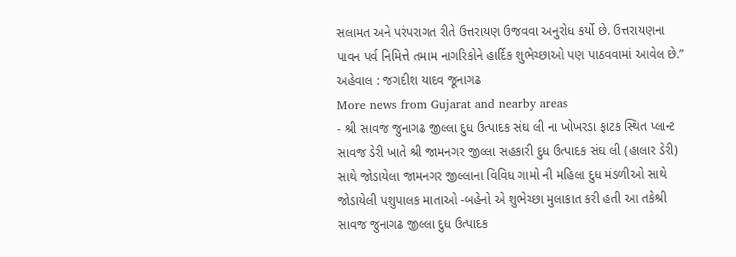સલામત અને પરંપરાગત રીતે ઉત્તરાયણ ઉજવવા અનુરોધ કર્યો છે. ઉત્તરાયણના પાવન પર્વ નિમિત્તે તમામ નાગરિકોને હાર્દિક શુભેચ્છાઓ પણ પાઠવવામાં આવેલ છે.” અહેવાલ : જગદીશ યાદવ જૂનાગઢ
More news from Gujarat and nearby areas
- શ્રી સાવજ જુનાગઢ જીલ્લા દુધ ઉત્પાદક સંઘ લી ના ખોખરડા ફાટક સ્થિત પ્લાન્ટ સાવજ ડેરી ખાતે શ્રી જામનગર જીલ્લા સહકારી દુધ ઉત્પાદક સંઘ લી (હાલાર ડેરી) સાથે જોડાયેલા જામનગર જીલ્લાના વિવિધ ગામો ની મહિલા દુધ મંડળીઓ સાથે જોડાયેલી પશુપાલક માતાઓ -બહેનો એ શુભેચ્છા મુલાકાત કરી હતી આ તકેશ્રી સાવજ જુનાગઢ જીલ્લા દુધ ઉત્પાદક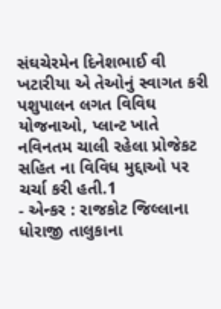સંઘચેરમેન દિનેશભાઈ વી ખટારીયા એ તેઓનું સ્વાગત કરી પશુપાલન લગત વિવિઘ યોજનાઓ, પ્લાન્ટ ખાતે નવિનતમ ચાલી રહેલા પ્રોજેકટ સહિત ના વિવિધ મુદ્દાઓ પર ચર્ચા કરી હતી.1
- એન્કર : રાજકોટ જિલ્લાના ધોરાજી તાલુકાના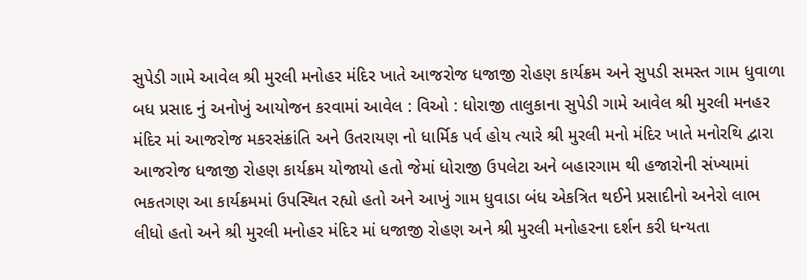સુપેડી ગામે આવેલ શ્રી મુરલી મનોહર મંદિર ખાતે આજરોજ ધજાજી રોહણ કાર્યક્રમ અને સુપડી સમસ્ત ગામ ધુવાળા બધ પ્રસાદ નું અનોખું આયોજન કરવામાં આવેલ : વિઓ : ધોરાજી તાલુકાના સુપેડી ગામે આવેલ શ્રી મુરલી મનહર મંદિર માં આજરોજ મકરસંક્રાંતિ અને ઉતરાયણ નો ધાર્મિક પર્વ હોય ત્યારે શ્રી મુરલી મનો મંદિર ખાતે મનોરથિ દ્વારા આજરોજ ધજાજી રોહણ કાર્યક્રમ યોજાયો હતો જેમાં ધોરાજી ઉપલેટા અને બહારગામ થી હજારોની સંખ્યામાં ભકતગણ આ કાર્યક્રમમાં ઉપસ્થિત રહ્યો હતો અને આખું ગામ ધુવાડા બંધ એકત્રિત થઈને પ્રસાદીનો અનેરો લાભ લીધો હતો અને શ્રી મુરલી મનોહર મંદિર માં ધજાજી રોહણ અને શ્રી મુરલી મનોહરના દર્શન કરી ધન્યતા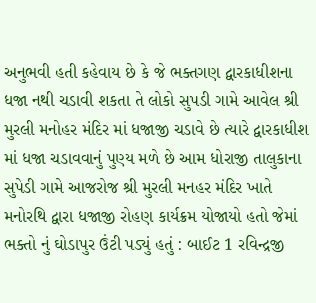અનુભવી હતી કહેવાય છે કે જે ભક્તગણ દ્વારકાધીશના ધજા નથી ચડાવી શકતા તે લોકો સુપડી ગામે આવેલ શ્રી મુરલી મનોહર મંદિર માં ધજાજી ચડાવે છે ત્યારે દ્વારકાધીશ માં ધજા ચડાવવાનું પુણ્ય મળે છે આમ ધોરાજી તાલુકાના સુપેડી ગામે આજરોજ શ્રી મુરલી મનહર મંદિર ખાતે મનોરથિ દ્વારા ધજાજી રોહણ કાર્યક્રમ યોજાયો હતો જેમાં ભક્તો નું ઘોડાપુર ઉંટી પડ્યું હતું : બાઈટ 1 રવિન્દ્રજી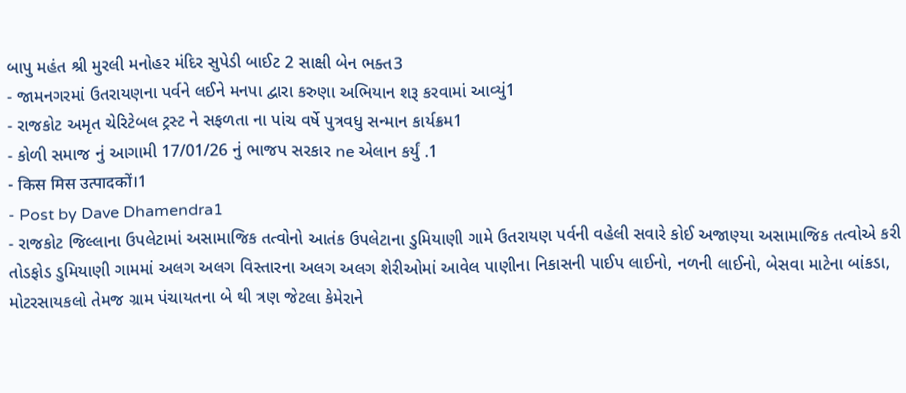બાપુ મહંત શ્રી મુરલી મનોહર મંદિર સુપેડી બાઈટ 2 સાક્ષી બેન ભક્ત3
- જામનગરમાં ઉતરાયણના પર્વને લઈને મનપા દ્વારા કરુણા અભિયાન શરૂ કરવામાં આવ્યું1
- રાજકોટ અમૃત ચેરિટેબલ ટ્રસ્ટ ને સફળતા ના પાંચ વર્ષે પુત્રવધુ સન્માન કાર્યક્રમ1
- કોળી સમાજ નું આગામી 17/01/26 નું ભાજપ સરકાર ne એલાન કર્યું .1
- किस मिस उत्पादकों।1
- Post by Dave Dhamendra1
- રાજકોટ જિલ્લાના ઉપલેટામાં અસામાજિક તત્વોનો આતંક ઉપલેટાના ડુમિયાણી ગામે ઉતરાયણ પર્વની વહેલી સવારે કોઈ અજાણ્યા અસામાજિક તત્વોએ કરી તોડફોડ ડુમિયાણી ગામમાં અલગ અલગ વિસ્તારના અલગ અલગ શેરીઓમાં આવેલ પાણીના નિકાસની પાઈપ લાઈનો, નળની લાઈનો, બેસવા માટેના બાંકડા, મોટરસાયકલો તેમજ ગ્રામ પંચાયતના બે થી ત્રણ જેટલા કેમેરાને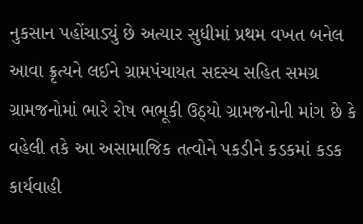નુકસાન પહોંચાડ્યું છે અત્યાર સુધીમાં પ્રથમ વખત બનેલ આવા ક્રૃત્યને લઈને ગ્રામપંચાયત સદસ્ય સહિત સમગ્ર ગ્રામજનોમાં ભારે રોષ ભભૂકી ઉઠ્યો ગ્રામજનોની માંગ છે કે વહેલી તકે આ અસામાજિક તત્વોને પકડીને કડકમાં કડક કાર્યવાહી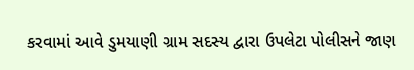કરવામાં આવે ડુમયાણી ગ્રામ સદસ્ય દ્વારા ઉપલેટા પોલીસને જાણ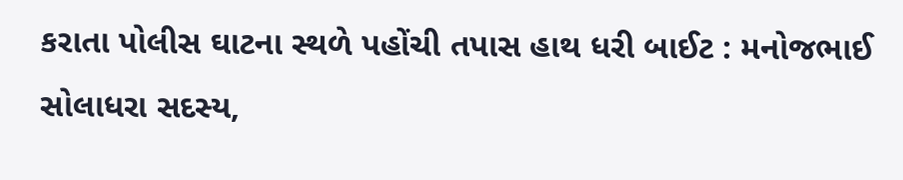કરાતા પોલીસ ઘાટના સ્થળે પહોંચી તપાસ હાથ ધરી બાઈટ : મનોજભાઈ સોલાધરા સદસ્ય,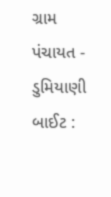ગ્રામ પંચાયત - ડુમિયાણી બાઈટ :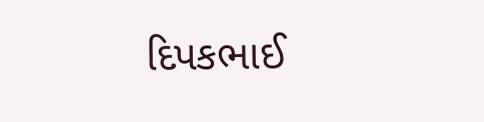દિપકભાઈ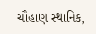ચૌહાણ સ્થાનિક,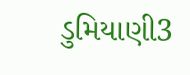ડુમિયાણી3